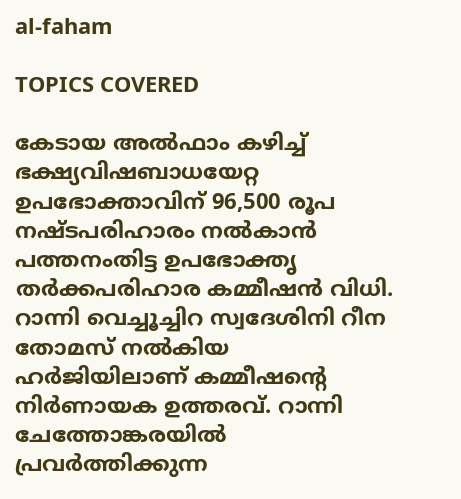al-faham

TOPICS COVERED

കേടായ അൽഫാം കഴിച്ച് ഭക്ഷ്യവിഷബാധയേറ്റ ഉപഭോക്താവിന് 96,500 രൂപ നഷ്ടപരിഹാരം നൽകാൻ പത്തനംതിട്ട ഉപഭോക്തൃ തർക്കപരിഹാര കമ്മീഷൻ വിധി. റാന്നി വെച്ചൂച്ചിറ സ്വദേശിനി റീന തോമസ് നൽകിയ ഹർജിയിലാണ് കമ്മീഷന്റെ നിർണായക ഉത്തരവ്. റാന്നി ചേത്തോങ്കരയിൽ പ്രവർത്തിക്കുന്ന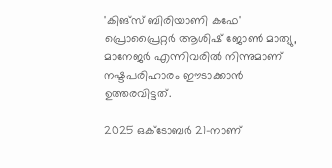'കിങ്സ് ബിരിയാണി കഫേ' പ്രൊപ്രൈറ്റർ ആശിഷ് ജോൺ മാത്യു, മാനേജർ എന്നിവരില്‍ നിന്നുമാണ് നഷ്ടപരിഹാരം ഈടാക്കാൻ ഉത്തരവിട്ടത്.

2025 ഒക്ടോബർ 21-നാണ്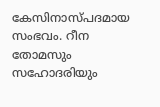കേസിനാസ്പദമായ സംഭവം. റീന തോമസും സഹോദരിയും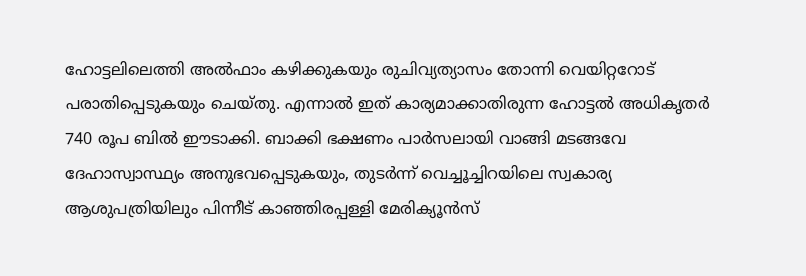ഹോട്ടലിലെത്തി അൽഫാം കഴിക്കുകയും രുചിവ്യത്യാസം തോന്നി വെയിറ്ററോട് പരാതിപ്പെടുകയും ചെയ്തു. എന്നാൽ ഇത് കാര്യമാക്കാതിരുന്ന ഹോട്ടൽ അധികൃതർ 740 രൂപ ബിൽ ഈടാക്കി. ബാക്കി ഭക്ഷണം പാർസലായി വാങ്ങി മടങ്ങവേ ദേഹാസ്വാസ്ഥ്യം അനുഭവപ്പെടുകയും, തുടർന്ന് വെച്ചൂച്ചിറയിലെ സ്വകാര്യ  ആശുപത്രിയിലും പിന്നീട് കാഞ്ഞിരപ്പള്ളി മേരിക്യൂൻസ്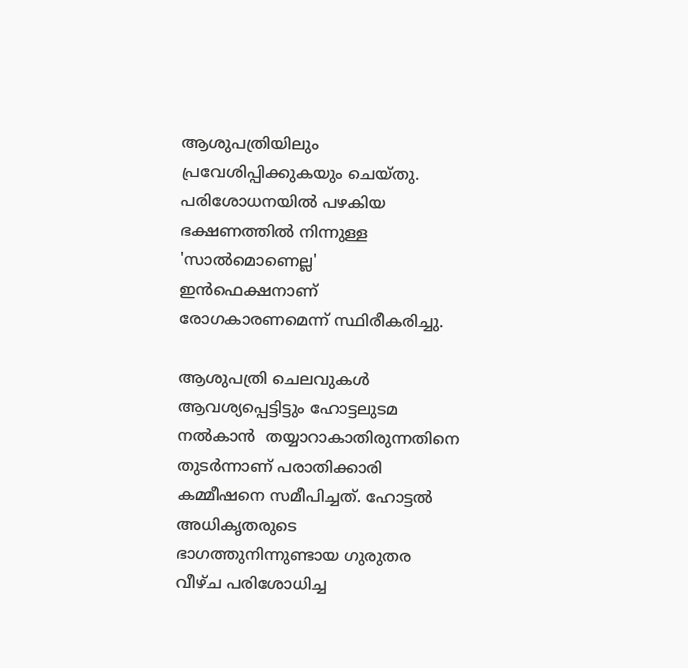ആശുപത്രിയിലും പ്രവേശിപ്പിക്കുകയും ചെയ്തു. പരിശോധനയിൽ പഴകിയ ഭക്ഷണത്തിൽ നിന്നുള്ള 'സാൽമൊണെല്ല'  ഇൻഫെക്ഷനാണ് രോഗകാരണമെന്ന് സ്ഥിരീകരിച്ചു.

ആശുപത്രി ചെലവുകൾ ആവശ്യപ്പെട്ടിട്ടും ഹോട്ടലുടമ നല്‍കാന്‍  തയ്യാറാകാതിരുന്നതിനെ തുടർന്നാണ് പരാതിക്കാരി കമ്മീഷനെ സമീപിച്ചത്. ഹോട്ടൽ അധികൃതരുടെ ഭാഗത്തുനിന്നുണ്ടായ ഗുരുതര വീഴ്ച പരിശോധിച്ച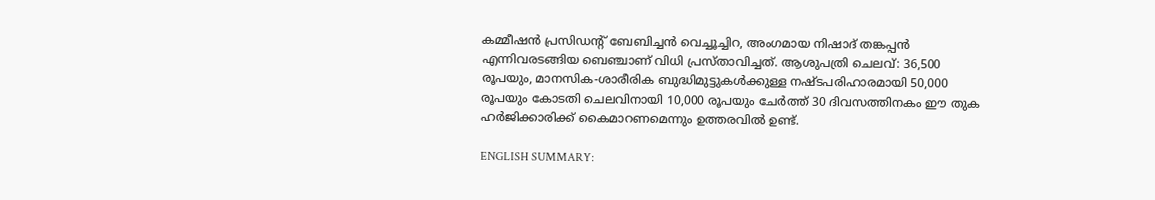കമ്മീഷൻ പ്രസിഡന്റ് ബേബിച്ചന്‍ വെച്ചൂച്ചിറ, അംഗമായ നിഷാദ് തങ്കപ്പൻ എന്നിവരടങ്ങിയ ബെഞ്ചാണ് വിധി പ്രസ്താവിച്ചത്. ആശുപത്രി ചെലവ്: 36,500 രൂപയും, മാനസിക-ശാരീരിക ബുദ്ധിമുട്ടുകൾക്കുള്ള നഷ്ടപരിഹാരമായി 50,000 രൂപയും കോടതി ചെലവിനായി 10,000 രൂപയും ചേര്‍ത്ത് 30 ദിവസത്തിനകം ഈ തുക ഹർജിക്കാരിക്ക് കൈമാറണമെന്നും ഉത്തരവില്‍ ഉണ്ട്.

ENGLISH SUMMARY: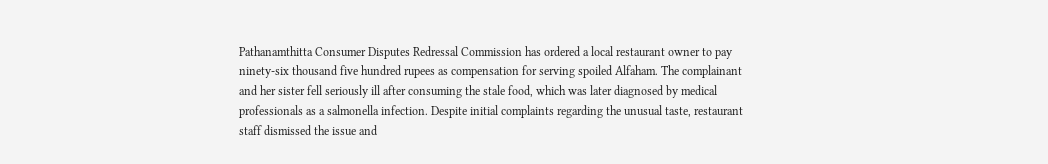Pathanamthitta Consumer Disputes Redressal Commission has ordered a local restaurant owner to pay ninety-six thousand five hundred rupees as compensation for serving spoiled Alfaham. The complainant and her sister fell seriously ill after consuming the stale food, which was later diagnosed by medical professionals as a salmonella infection. Despite initial complaints regarding the unusual taste, restaurant staff dismissed the issue and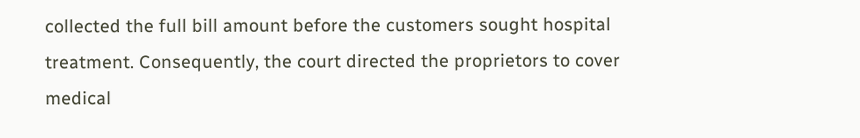collected the full bill amount before the customers sought hospital treatment. Consequently, the court directed the proprietors to cover medical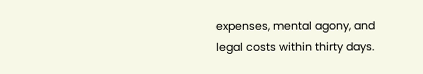expenses, mental agony, and legal costs within thirty days.